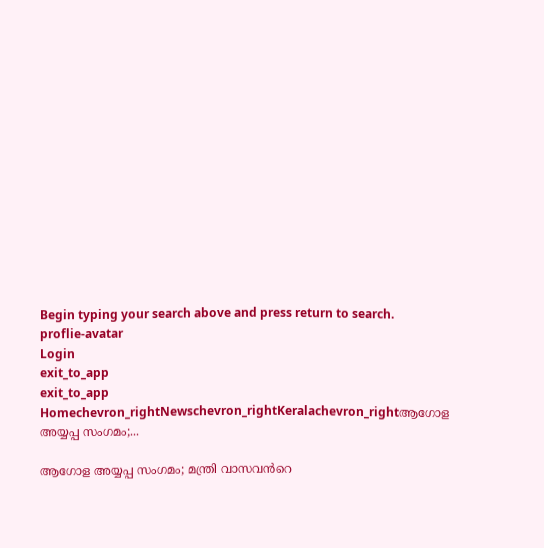Begin typing your search above and press return to search.
proflie-avatar
Login
exit_to_app
exit_to_app
Homechevron_rightNewschevron_rightKeralachevron_rightആഗോള അയ്യപ്പ സംഗമം;...

ആഗോള അയ്യപ്പ സംഗമം; മന്ത്രി വാസവൻറെ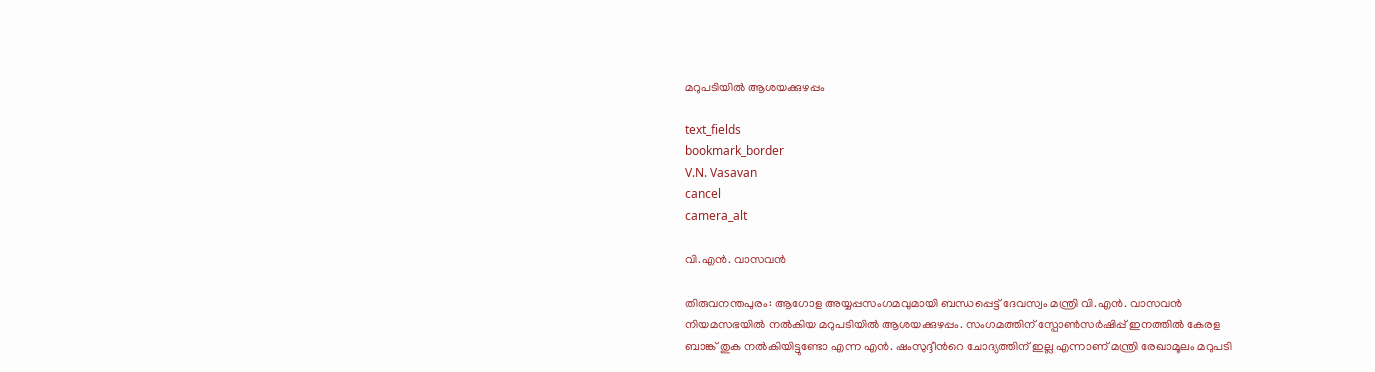മറുപടിയിൽ ആശയക്കുഴപ്പം

text_fields
bookmark_border
V.N. Vasavan
cancel
camera_alt

വി.എൻ. വാസവൻ

തിരുവനന്തപുരം: ആഗോള അയ്യപ്പസംഗമവുമായി ബന്ധപ്പെട്ട് ദേവസ്വം മന്ത്രി വി.എൻ. വാസവൻ നിയമസഭയിൽ നൽകിയ മറുപടിയിൽ ആശയക്കുഴപ്പം. സംഗമത്തിന് സ്പോൺസർഷിപ്പ് ഇനത്തിൽ കേരള ബാങ്ക് തുക നൽകിയിട്ടുണ്ടോ എന്ന എൻ. ഷംസുദ്ദീന്‍റെ ചോദ്യത്തിന് ഇല്ല എന്നാണ് മന്ത്രി രേഖാമൂലം മറുപടി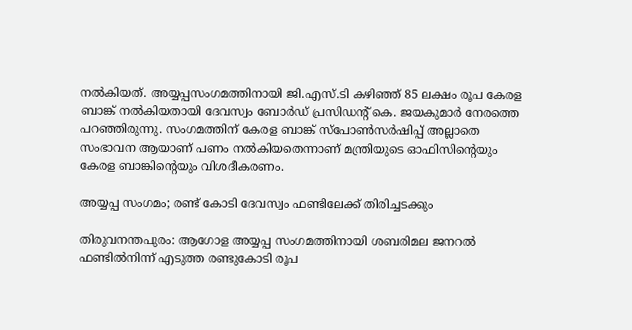നൽകിയത്. അയ്യപ്പസംഗമത്തിനായി ജി.എസ്.ടി കഴിഞ്ഞ് 85 ലക്ഷം രൂപ കേരള ബാങ്ക് നൽകിയതായി ദേവസ്വം ബോർഡ് പ്രസിഡന്റ് കെ. ജയകുമാർ നേരത്തെ പറഞ്ഞിരുന്നു. സംഗമത്തിന് കേരള ബാങ്ക് സ്പോൺസർഷിപ്പ് അല്ലാതെ സംഭാവന ആയാണ് പണം നൽകിയതെന്നാണ് മന്ത്രിയുടെ ഓഫിസിന്‍റെയും കേരള ബാങ്കിന്‍റെയും വിശദീകരണം.

അയ്യപ്പ സംഗമം; രണ്ട് കോടി ദേവസ്വം ഫണ്ടിലേക്ക് തിരിച്ചടക്കും

തിരുവനന്തപുരം: ആഗോള അയ്യപ്പ സംഗമത്തിനായി ശബരിമല ജനറൽ ഫണ്ടിൽനിന്ന് എടുത്ത രണ്ടുകോടി രൂപ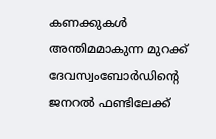കണക്കുകൾ അന്തിമമാകുന്ന മുറക്ക് ദേവസ്വംബോർഡിന്‍റെ ജനറൽ ഫണ്ടിലേക്ക്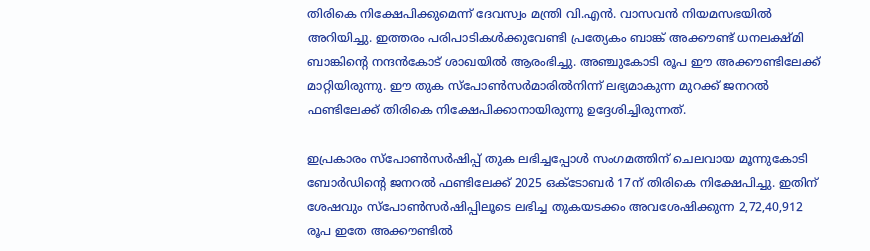തിരികെ നിക്ഷേപിക്കുമെന്ന് ദേവസ്വം മന്ത്രി വി.എൻ. വാസവൻ നിയമസഭയിൽ അറിയിച്ചു. ഇത്തരം പരിപാടികള്‍ക്കുവേണ്ടി പ്രത്യേകം ബാങ്ക് അക്കൗണ്ട് ധനലക്ഷ്മി ബാങ്കിന്റെ നന്ദന്‍കോട് ശാഖയില്‍ ആരംഭിച്ചു. അഞ്ചുകോടി രൂപ ഈ അക്കൗണ്ടിലേക്ക് മാറ്റിയിരുന്നു. ഈ തുക സ്പോണ്‍സര്‍മാരില്‍നിന്ന് ലഭ്യമാകുന്ന മുറക്ക് ജനറല്‍ ഫണ്ടിലേക്ക് തിരികെ നിക്ഷേപിക്കാനായിരുന്നു ഉദ്ദേശിച്ചിരുന്നത്.

ഇപ്രകാരം സ്പോണ്‍സര്‍ഷിപ്പ് തുക ലഭിച്ചപ്പോള്‍ സംഗമത്തിന് ചെലവായ മൂന്നുകോടി ബോര്‍ഡിന്റെ ജനറല്‍ ഫണ്ടിലേക്ക് 2025 ഒക്ടോബർ 17ന് തിരികെ നിക്ഷേപിച്ചു. ഇതിന് ശേഷവും സ്പോണ്‍സര്‍ഷിപ്പിലൂടെ ലഭിച്ച തുകയടക്കം അവശേഷിക്കുന്ന 2,72,40,912 രൂപ ഇതേ അക്കൗണ്ടില്‍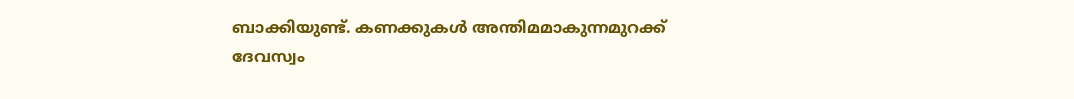ബാക്കിയുണ്ട്. കണക്കുകള്‍ അന്തിമമാകുന്നമുറക്ക് ദേവസ്വം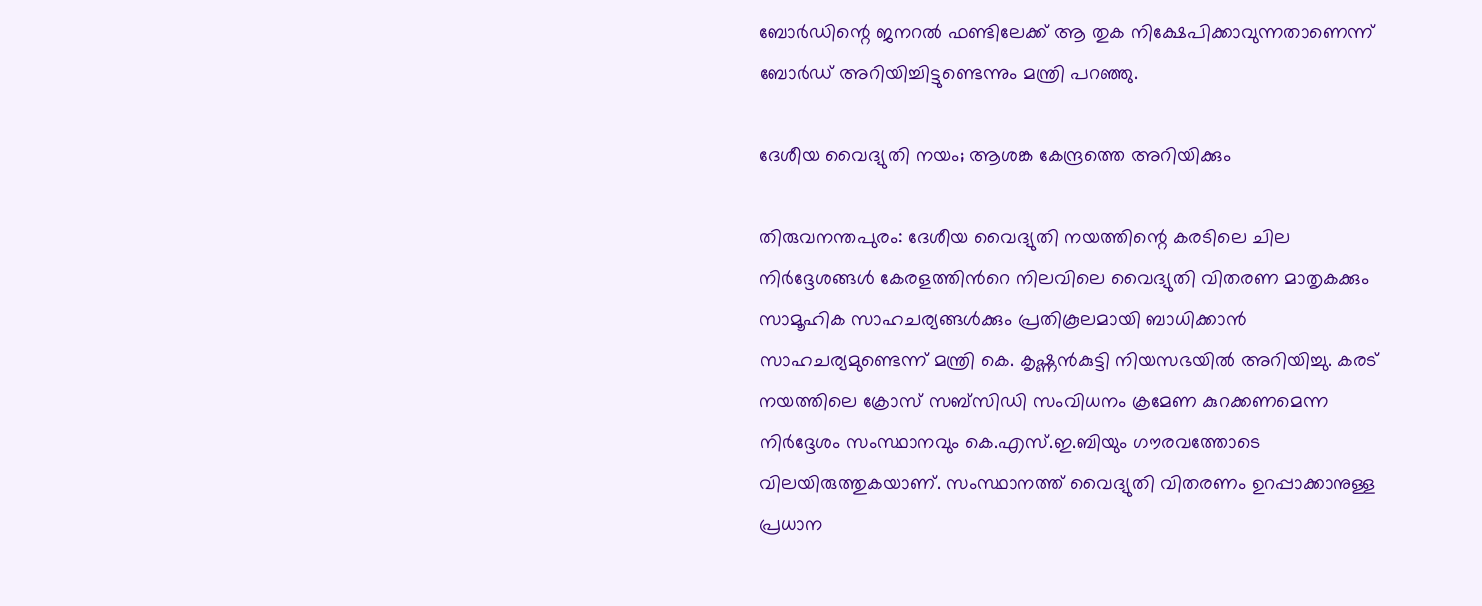ബോര്‍ഡിന്റെ ജനറല്‍ ഫണ്ടിലേക്ക് ആ തുക നിക്ഷേപിക്കാവുന്നതാണെന്ന് ബോര്‍ഡ് അറിയിച്ചിട്ടുണ്ടെന്നും മന്ത്രി പറഞ്ഞു.

ദേശീയ വൈദ്യുതി നയം; ആശങ്ക കേന്ദ്രത്തെ അറിയിക്കും

തിരുവനന്തപുരം: ദേശീയ വൈദ്യുതി നയത്തിന്റെ കരടിലെ ചില നിർദ്ദേശങ്ങൾ കേരളത്തിന്‍റെ നിലവിലെ വൈദ്യുതി വിതരണ മാതൃകക്കും സാമൂഹിക സാഹചര്യങ്ങൾക്കും പ്രതികൂലമായി ബാധിക്കാൻ സാഹചര്യമുണ്ടെന്ന് മന്ത്രി കെ. കൃഷ്ണൻകുട്ടി നിയസഭയിൽ അറിയിച്ചു. കരട് നയത്തിലെ ക്രോസ് സബ്സിഡി സംവിധനം ക്രമേണ കുറക്കണമെന്ന നിർദ്ദേശം സംസ്ഥാനവും കെ.എസ്.ഇ.ബിയും ഗൗരവത്തോടെ വിലയിരുത്തുകയാണ്. സംസ്ഥാനത്ത് വൈദ്യുതി വിതരണം ഉറപ്പാക്കാനുള്ള പ്രധാന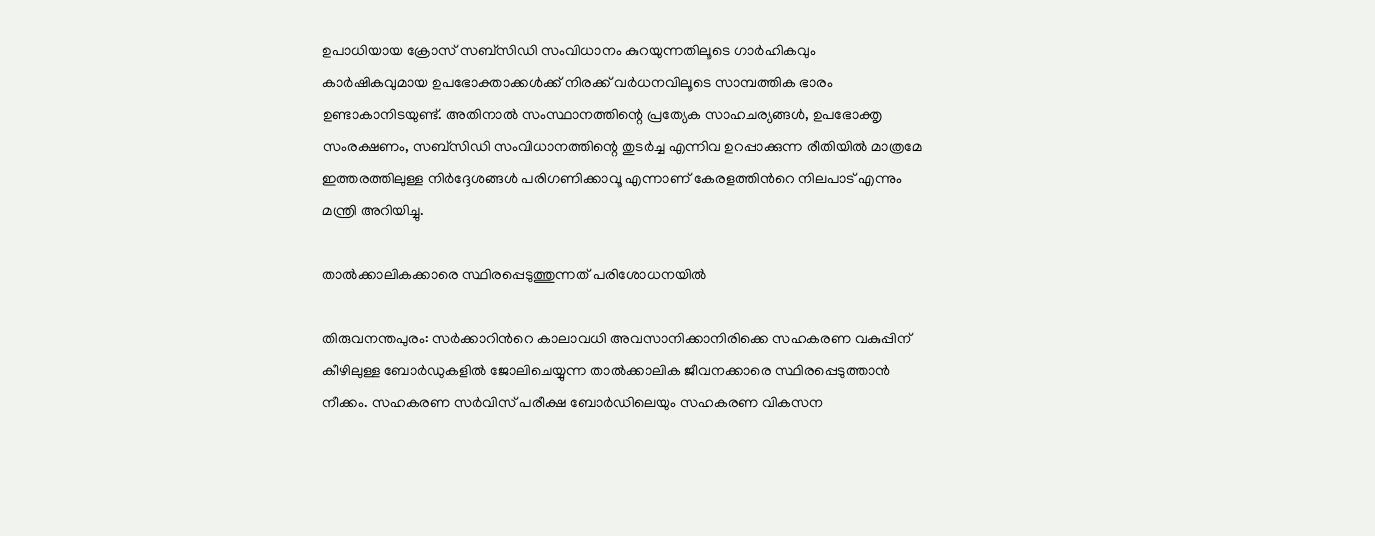ഉപാധിയായ ക്രോസ് സബ്സിഡി സംവിധാനം കുറയുന്നതിലൂടെ ഗാർഹികവും കാർഷികവുമായ ഉപഭോക്താക്കൾക്ക് നിരക്ക് വർധനവിലൂടെ സാമ്പത്തിക ഭാരം ഉണ്ടാകാനിടയുണ്ട്. അതിനാൽ സംസ്ഥാനത്തിന്റെ പ്രത്യേക സാഹചര്യങ്ങൾ, ഉപഭോക്തൃ സംരക്ഷണം, സബ്സിഡി സംവിധാനത്തിന്റെ തുടർച്ച എന്നിവ ഉറപ്പാക്കുന്ന രീതിയിൽ മാത്രമേ ഇത്തരത്തിലുള്ള നിർദ്ദേശങ്ങൾ പരിഗണിക്കാവൂ എന്നാണ് കേരളത്തിന്‍റെ നിലപാട് എന്നും മന്ത്രി അറിയിച്ചു.

താൽക്കാലികക്കാരെ സ്ഥിരപ്പെടുത്തുന്നത് പരിശോധനയിൽ

തിരുവനന്തപുരം: സർക്കാറിന്‍റെ കാലാവധി അവസാനിക്കാനിരിക്കെ സഹകരണ വകുപ്പിന് കീഴിലുള്ള ബോര്‍ഡുകളില്‍ ജോലിചെയ്യുന്ന താൽക്കാലിക ജീവനക്കാരെ സ്ഥിരപ്പെടുത്താന്‍ നീക്കം. സഹകരണ സര്‍വിസ് പരീക്ഷ ബോര്‍ഡിലെയും സഹകരണ വികസന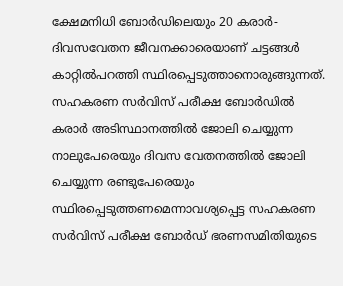ക്ഷേമനിധി ബോര്‍ഡിലെയും 20 കരാര്‍- ദിവസവേതന ജീവനക്കാരെയാണ് ചട്ടങ്ങള്‍ കാറ്റില്‍പറത്തി സ്ഥിരപ്പെടുത്താനൊരുങ്ങുന്നത്. സഹകരണ സര്‍വിസ് പരീക്ഷ ബോര്‍ഡില്‍ കരാര്‍ അടിസ്ഥാനത്തില്‍ ജോലി ചെയ്യുന്ന നാലുപേരെയും ദിവസ വേതനത്തില്‍ ജോലി ചെയ്യുന്ന രണ്ടുപേരെയും സ്ഥിരപ്പെടുത്തണമെന്നാവശ്യപ്പെട്ട സഹകരണ സര്‍വിസ് പരീക്ഷ ബോര്‍ഡ് ഭരണസമിതിയുടെ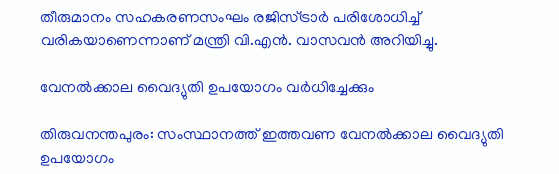തീരുമാനം സഹകരണസംഘം രജിസ്ട്രാര്‍ പരിശോധിച്ച് വരികയാണെന്നാണ് മന്ത്രി വി.എന്‍. വാസവന്‍ അറിയിച്ചു.

വേനല്‍ക്കാല വൈദ്യുതി ഉപയോഗം വര്‍ധിച്ചേക്കും

തിരുവനന്തപുരം: സംസ്ഥാനത്ത് ഇത്തവണ വേനല്‍ക്കാല വൈദ്യുതി ഉപയോഗം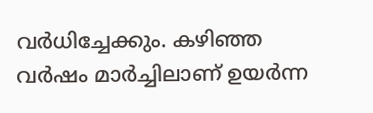വര്‍ധിച്ചേക്കും. കഴിഞ്ഞ വര്‍ഷം മാര്‍ച്ചിലാണ് ഉയര്‍ന്ന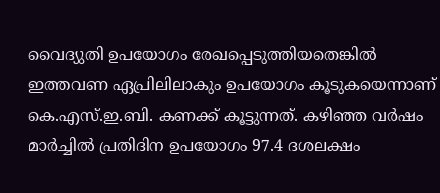വൈദ്യുതി ഉപയോഗം രേഖപ്പെടുത്തിയതെങ്കില്‍ ഇത്തവണ ഏപ്രിലിലാകും ഉപയോഗം കൂടുകയെന്നാണ് കെ.എസ്.ഇ.ബി. കണക്ക് കൂട്ടുന്നത്. കഴിഞ്ഞ വര്‍ഷം മാര്‍ച്ചില്‍ പ്രതിദിന ഉപയോഗം 97.4 ദശലക്ഷം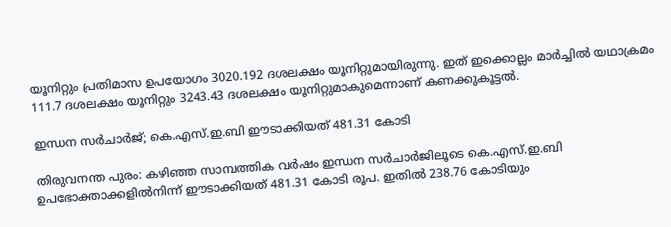യൂനിറ്റും പ്രതിമാസ ഉപയോഗം 3020.192 ദശലക്ഷം യൂനിറ്റുമായിരുന്നു. ഇത് ഇക്കൊല്ലം മാര്‍ച്ചില്‍ യഥാക്രമം 111.7 ദശലക്ഷം യൂനിറ്റും 3243.43 ദശലക്ഷം യൂനിറ്റുമാകുമെന്നാണ് കണക്കുകൂട്ടല്‍.

ഇന്ധന സർചാർജ്; കെ.എസ്.ഇ.ബി ഈടാക്കിയത് 481.31 കോടി

തിരുവനന്ത പുരം: കഴിഞ്ഞ സാമ്പത്തിക വര്‍ഷം ഇന്ധന സര്‍ചാര്‍ജിലൂടെ കെ.എസ്.ഇ.ബി ഉപഭോക്താക്കളില്‍നിന്ന് ഈടാക്കിയത് 481.31 കോടി രൂപ. ഇതില്‍ 238.76 കോടിയും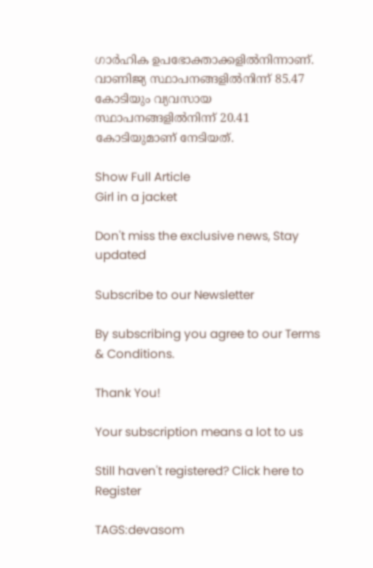ഗാര്‍ഹിക ഉപഭോക്താക്കളില്‍നിന്നാണ്. വാണിജ്യ സ്ഥാപനങ്ങളില്‍നിന്ന് 85.47 കോടിയും വ്യവസായ സ്ഥാപനങ്ങളില്‍നിന്ന് 20.41 കോടിയുമാണ് നേടിയത്.

Show Full Article
Girl in a jacket

Don't miss the exclusive news, Stay updated

Subscribe to our Newsletter

By subscribing you agree to our Terms & Conditions.

Thank You!

Your subscription means a lot to us

Still haven't registered? Click here to Register

TAGS:devasom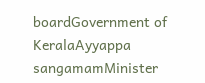boardGovernment of KeralaAyyappa sangamamMinister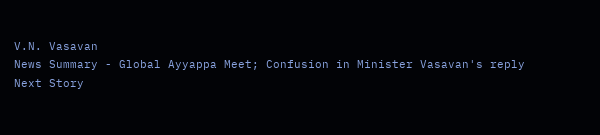V.N. Vasavan
News Summary - Global Ayyappa Meet; Confusion in Minister Vasavan's reply
Next Story